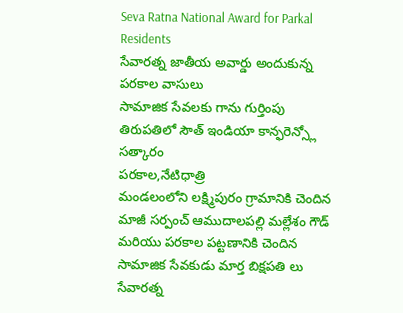Seva Ratna National Award for Parkal Residents
సేవారత్న జాతీయ అవార్డు అందుకున్న పరకాల వాసులు
సామాజిక సేవలకు గాను గుర్తింపు
తిరుపతిలో సౌత్ ఇండియా కాన్ఫరెన్స్లో సత్కారం
పరకాల,నేటిధాత్రి
మండలంలోని లక్ష్మిపురం గ్రామానికి చెందిన మాజీ సర్పంచ్ ఆముదాలపల్లి మల్లేశం గౌడ్ మరియు పరకాల పట్టణానికి చెందిన సామాజిక సేవకుడు మార్త బిక్షపతి లు సేవారత్న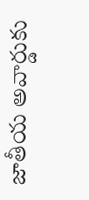జాతీయ అవార్డుకు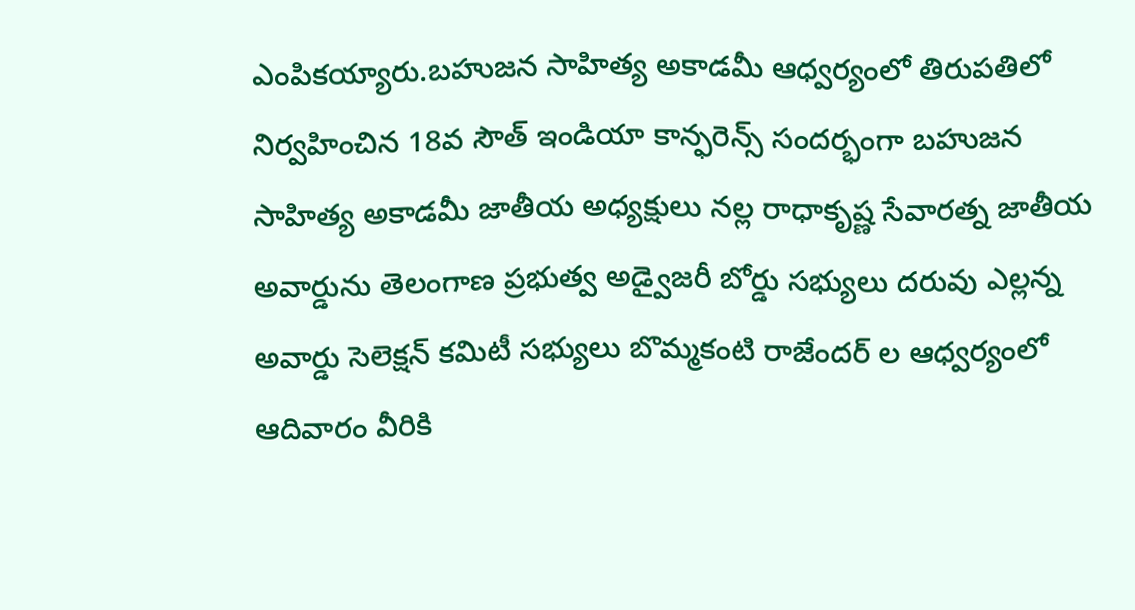ఎంపికయ్యారు.బహుజన సాహిత్య అకాడమీ ఆధ్వర్యంలో తిరుపతిలో నిర్వహించిన 18వ సౌత్ ఇండియా కాన్ఫరెన్స్ సందర్భంగా బహుజన సాహిత్య అకాడమీ జాతీయ అధ్యక్షులు నల్ల రాధాకృష్ణ సేవారత్న జాతీయ అవార్డును తెలంగాణ ప్రభుత్వ అడ్వైజరీ బోర్డు సభ్యులు దరువు ఎల్లన్న అవార్డు సెలెక్షన్ కమిటీ సభ్యులు బొమ్మకంటి రాజేందర్ ల ఆధ్వర్యంలో ఆదివారం వీరికి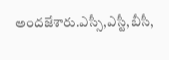అందజేశారు.ఎస్సీ,ఎస్టీ,బీసీ,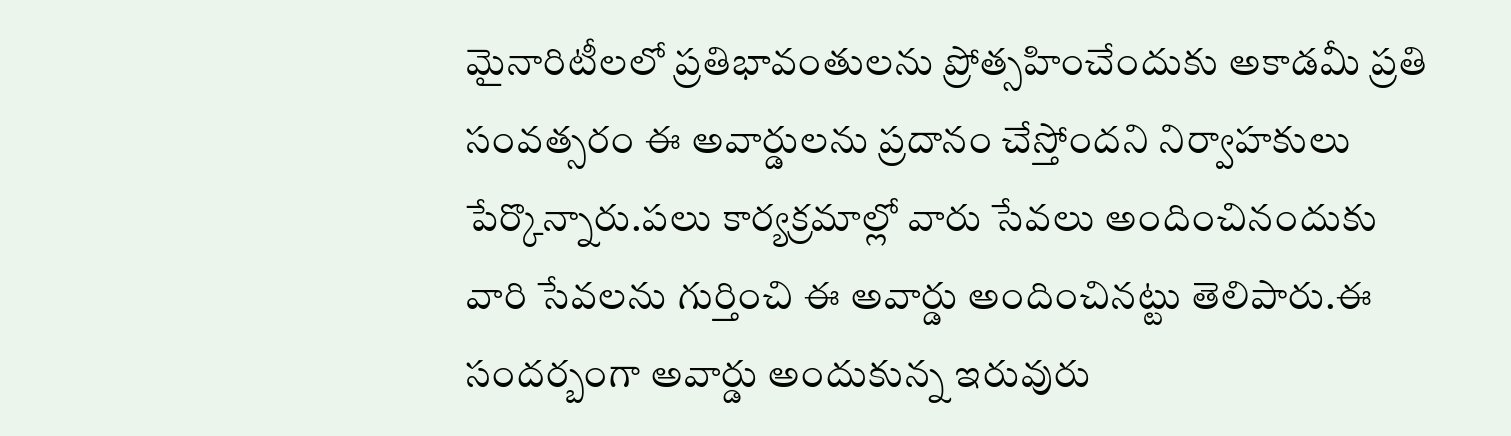మైనారిటీలలో ప్రతిభావంతులను ప్రోత్సహించేందుకు అకాడమీ ప్రతి సంవత్సరం ఈ అవార్డులను ప్రదానం చేస్తోందని నిర్వాహకులు పేర్కొన్నారు.పలు కార్యక్రమాల్లో వారు సేవలు అందించినందుకు వారి సేవలను గుర్తించి ఈ అవార్డు అందించినట్టు తెలిపారు.ఈ సందర్బంగా అవార్డు అందుకున్న ఇరువురు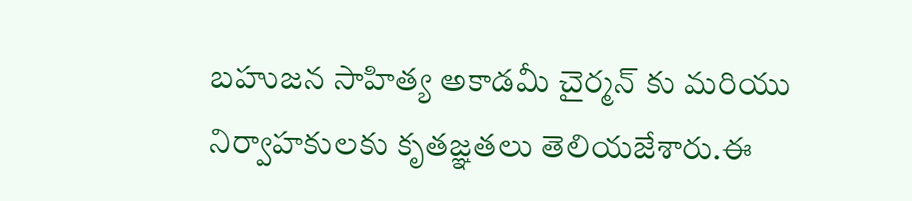బహుజన సాహిత్య అకాడమీ చైర్మన్ కు మరియు నిర్వాహకులకు కృతజ్ఞతలు తెలియజేశారు.ఈ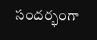సందర్భంగా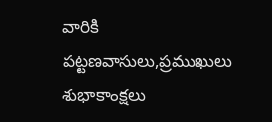వారికి పట్టణవాసులు,ప్రముఖులు శుభాకాంక్షలు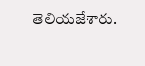తెలియజేశారు.